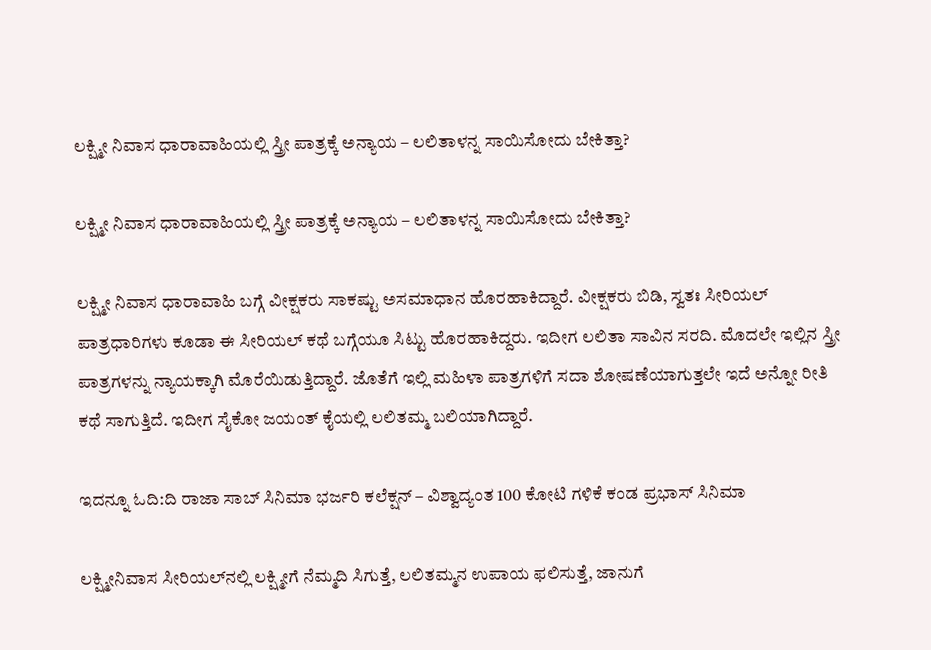ಲಕ್ಷ್ಮೀ ನಿವಾಸ ಧಾರಾವಾಹಿಯಲ್ಲಿ ಸ್ತ್ರೀ ಪಾತ್ರಕ್ಕೆ ಅನ್ಯಾಯ – ಲಲಿತಾಳನ್ನ ಸಾಯಿಸೋದು ಬೇಕಿತ್ತಾ?

ಲಕ್ಷ್ಮೀ ನಿವಾಸ ಧಾರಾವಾಹಿಯಲ್ಲಿ ಸ್ತ್ರೀ ಪಾತ್ರಕ್ಕೆ ಅನ್ಯಾಯ – ಲಲಿತಾಳನ್ನ ಸಾಯಿಸೋದು ಬೇಕಿತ್ತಾ?

ಲಕ್ಷ್ಮೀ ನಿವಾಸ ಧಾರಾವಾಹಿ ಬಗ್ಗೆ ವೀಕ್ಷಕರು ಸಾಕಷ್ಟು ಅಸಮಾಧಾನ ಹೊರಹಾಕಿದ್ದಾರೆ. ವೀಕ್ಷಕರು ಬಿಡಿ, ಸ್ವತಃ ಸೀರಿಯಲ್ ಪಾತ್ರಧಾರಿಗಳು ಕೂಡಾ ಈ ಸೀರಿಯಲ್ ಕಥೆ ಬಗ್ಗೆಯೂ ಸಿಟ್ಟು ಹೊರಹಾಕಿದ್ದರು. ಇದೀಗ ಲಲಿತಾ ಸಾವಿನ ಸರದಿ. ಮೊದಲೇ ಇಲ್ಲಿನ ಸ್ತ್ರೀ ಪಾತ್ರಗಳನ್ನು ನ್ಯಾಯಕ್ಕಾಗಿ ಮೊರೆಯಿಡುತ್ತಿದ್ದಾರೆ. ಜೊತೆಗೆ ಇಲ್ಲಿ ಮಹಿಳಾ ಪಾತ್ರಗಳಿಗೆ ಸದಾ ಶೋಷಣೆಯಾಗುತ್ತಲೇ ಇದೆ ಅನ್ನೋ ರೀತಿ ಕಥೆ ಸಾಗುತ್ತಿದೆ. ಇದೀಗ ಸೈಕೋ ಜಯಂತ್ ಕೈಯಲ್ಲಿ ಲಲಿತಮ್ಮ ಬಲಿಯಾಗಿದ್ದಾರೆ.

ಇದನ್ನೂ ಓದಿ:ದಿ ರಾಜಾ ಸಾಬ್ ಸಿನಿಮಾ ಭರ್ಜರಿ ಕಲೆಕ್ಷನ್ – ವಿಶ್ವಾದ್ಯಂತ 100 ಕೋಟಿ ಗಳಿಕೆ ಕಂಡ ಪ್ರಭಾಸ್ ಸಿನಿಮಾ

ಲಕ್ಷ್ಮೀನಿವಾಸ ಸೀರಿಯಲ್‌ನಲ್ಲಿ ಲಕ್ಷ್ಮೀಗೆ ನೆಮ್ಮದಿ ಸಿಗುತ್ತೆ, ಲಲಿತಮ್ಮನ ಉಪಾಯ ಫಲಿಸುತ್ತೆ, ಜಾನುಗೆ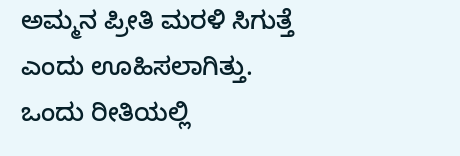ಅಮ್ಮನ ಪ್ರೀತಿ ಮರಳಿ ಸಿಗುತ್ತೆ ಎಂದು ಊಹಿಸಲಾಗಿತ್ತು. ಒಂದು ರೀತಿಯಲ್ಲಿ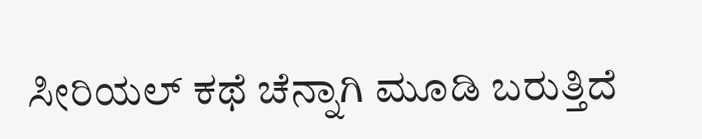ಸೀರಿಯಲ್ ಕಥೆ ಚೆನ್ನಾಗಿ ಮೂಡಿ ಬರುತ್ತಿದೆ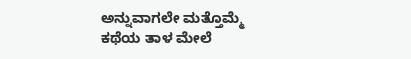ಅನ್ನುವಾಗಲೇ ಮತ್ತೊಮ್ಮೆ ಕಥೆಯ ತಾಳ ಮೇಲೆ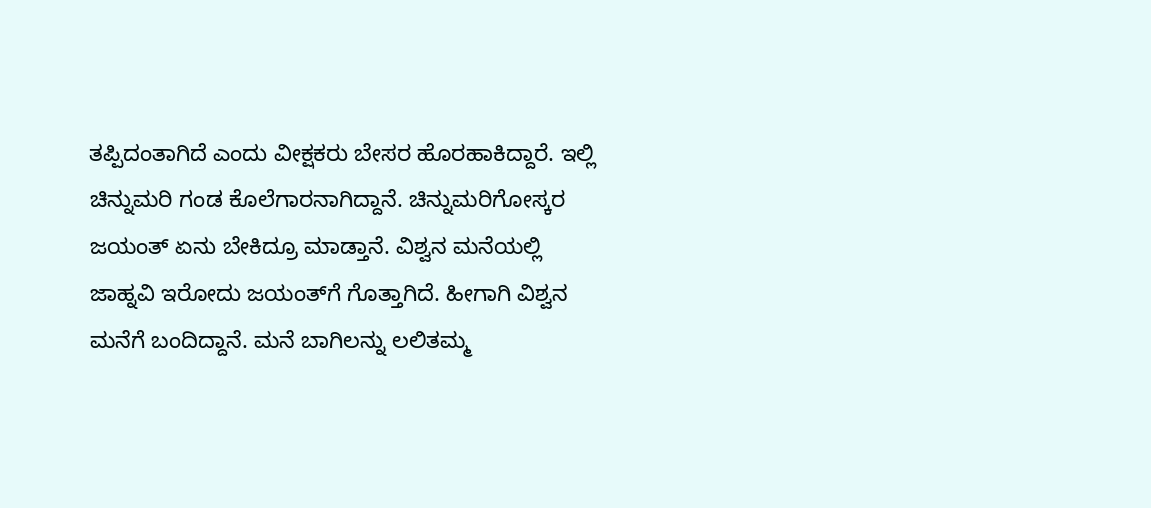ತಪ್ಪಿದಂತಾಗಿದೆ ಎಂದು ವೀಕ್ಷಕರು ಬೇಸರ ಹೊರಹಾಕಿದ್ದಾರೆ. ಇಲ್ಲಿ ಚಿನ್ನುಮರಿ ಗಂಡ ಕೊಲೆಗಾರನಾಗಿದ್ದಾನೆ. ಚಿನ್ನುಮರಿಗೋಸ್ಕರ ಜಯಂತ್‌ ಏನು ಬೇಕಿದ್ರೂ ಮಾಡ್ತಾನೆ. ವಿಶ್ವನ ಮನೆಯಲ್ಲಿ ಜಾಹ್ನವಿ ಇರೋದು ಜಯಂತ್‌ಗೆ ಗೊತ್ತಾಗಿದೆ. ಹೀಗಾಗಿ ವಿಶ್ವನ ಮನೆಗೆ ಬಂದಿದ್ದಾನೆ. ಮನೆ ಬಾಗಿಲನ್ನು ಲಲಿತಮ್ಮ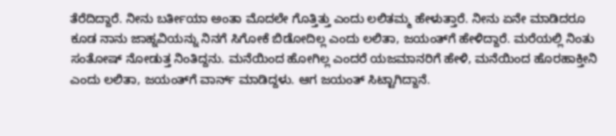ತೆರೆದಿದ್ದಾರೆ. ನೀನು ಬರ್ತೀಯಾ ಅಂತಾ ಮೊದಲೇ ಗೊತ್ತಿತ್ತು ಎಂದು ಲಲಿತಮ್ಮ ಹೇಳುತ್ತಾರೆ. ನೀನು ಏನೇ ಮಾಡಿದರೂ ಕೂಡ ನಾನು ಜಾಹ್ನವಿಯನ್ನು ನಿನಗೆ ಸಿಗೋಕೆ ಬಿಡೋದಿಲ್ಲ ಎಂದು ಲಲಿತಾ, ಜಯಂತ್‌ಗೆ ಹೇಳಿದ್ದಾರೆ. ಮರೆಯಲ್ಲಿ ನಿಂತು ಸಂತೋಷ್‌ ನೋಡುತ್ತ ನಿಂತಿದ್ದನು. ಮನೆಯಿಂದ ಹೋಗಿಲ್ಲ ಎಂದರೆ ಯಜಮಾನರಿಗೆ ಹೇಳಿ, ಮನೆಯಿಂದ ಹೊರಹಾಕ್ತೀನಿ ಎಂದು ಲಲಿತಾ, ಜಯಂತ್‌ಗೆ ವಾರ್ನ್‌ ಮಾಡಿದ್ದಳು. ಆಗ ಜಯಂತ್‌ ಸಿಟ್ಟಾಗಿದ್ದಾನೆ.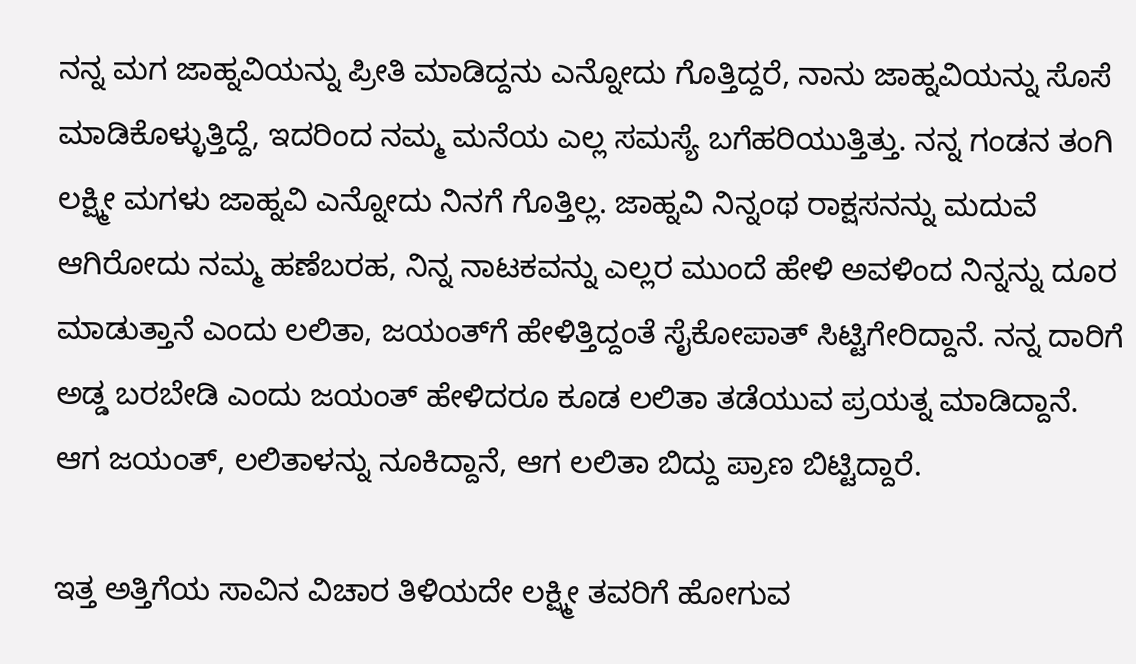ನನ್ನ ಮಗ ಜಾಹ್ನವಿಯನ್ನು ಪ್ರೀತಿ ಮಾಡಿದ್ದನು ಎನ್ನೋದು ಗೊತ್ತಿದ್ದರೆ, ನಾನು ಜಾಹ್ನವಿಯನ್ನು ಸೊಸೆ ಮಾಡಿಕೊಳ್ಳುತ್ತಿದ್ದೆ, ಇದರಿಂದ ನಮ್ಮ ಮನೆಯ ಎಲ್ಲ ಸಮಸ್ಯೆ ಬಗೆಹರಿಯುತ್ತಿತ್ತು. ನನ್ನ ಗಂಡನ ತಂಗಿ ಲಕ್ಷ್ಮೀ ಮಗಳು ಜಾಹ್ನವಿ ಎನ್ನೋದು ನಿನಗೆ ಗೊತ್ತಿಲ್ಲ. ಜಾಹ್ನವಿ ನಿನ್ನಂಥ ರಾಕ್ಷಸನನ್ನು ಮದುವೆ ಆಗಿರೋದು ನಮ್ಮ ಹಣೆಬರಹ, ನಿನ್ನ ನಾಟಕವನ್ನು ಎಲ್ಲರ ಮುಂದೆ ಹೇಳಿ ಅವಳಿಂದ ನಿನ್ನನ್ನು ದೂರ ಮಾಡುತ್ತಾನೆ ಎಂದು ಲಲಿತಾ, ಜಯಂತ್‌ಗೆ ಹೇಳಿತ್ತಿದ್ದಂತೆ ಸೈಕೋಪಾತ್ ಸಿಟ್ಟಿಗೇರಿದ್ದಾನೆ. ನನ್ನ ದಾರಿಗೆ ಅಡ್ಡ ಬರಬೇಡಿ ಎಂದು ಜಯಂತ್‌ ಹೇಳಿದರೂ ಕೂಡ ಲಲಿತಾ ತಡೆಯುವ ಪ್ರಯತ್ನ ಮಾಡಿದ್ದಾನೆ. ಆಗ ಜಯಂತ್‌, ಲಲಿತಾಳನ್ನು ನೂಕಿದ್ದಾನೆ, ಆಗ ಲಲಿತಾ ಬಿದ್ದು ಪ್ರಾಣ ಬಿಟ್ಟಿದ್ದಾರೆ.

ಇತ್ತ ಅತ್ತಿಗೆಯ ಸಾವಿನ ವಿಚಾರ ತಿಳಿಯದೇ ಲಕ್ಷ್ಮೀ ತವರಿಗೆ ಹೋಗುವ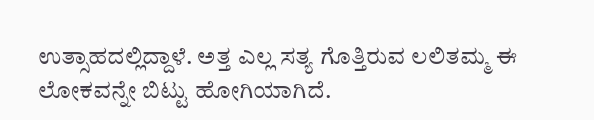ಉತ್ಸಾಹದಲ್ಲಿದ್ದಾಳೆ. ಅತ್ತ ಎಲ್ಲ ಸತ್ಯ ಗೊತ್ತಿರುವ ಲಲಿತಮ್ಮ ಈ ಲೋಕವನ್ನೇ ಬಿಟ್ಟು ಹೋಗಿಯಾಗಿದೆ.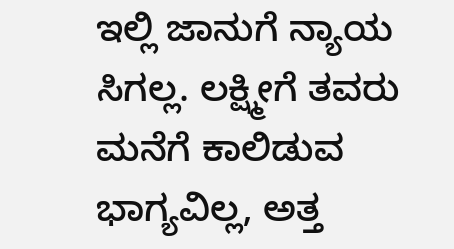ಇಲ್ಲಿ ಜಾನುಗೆ ನ್ಯಾಯ ಸಿಗಲ್ಲ. ಲಕ್ಷ್ಮೀಗೆ ತವರು ಮನೆಗೆ ಕಾಲಿಡುವ ಭಾಗ್ಯವಿಲ್ಲ, ಅತ್ತ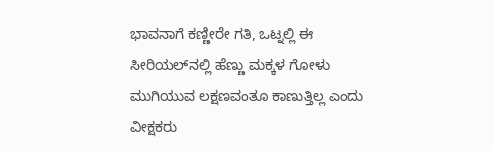ಭಾವನಾಗೆ ಕಣ್ಣೀರೇ ಗತಿ, ಒಟ್ನಲ್ಲಿ ಈ ಸೀರಿಯಲ್‌ನಲ್ಲಿ ಹೆಣ್ಣು ಮಕ್ಕಳ ಗೋಳು ಮುಗಿಯುವ ಲಕ್ಷಣವಂತೂ ಕಾಣುತ್ತಿಲ್ಲ ಎಂದು ವೀಕ್ಷಕರು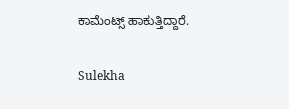ಕಾಮೆಂಟ್ಸ್ ಹಾಕುತ್ತಿದ್ದಾರೆ.

Sulekha